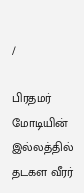/

பிரதமர் மோடியின் இல்லத்தில் தடகள வீரர்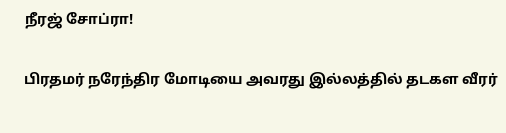நீரஜ் சோப்ரா!

பிரதமர் நரேந்திர மோடியை அவரது இல்லத்தில் தடகள வீரர்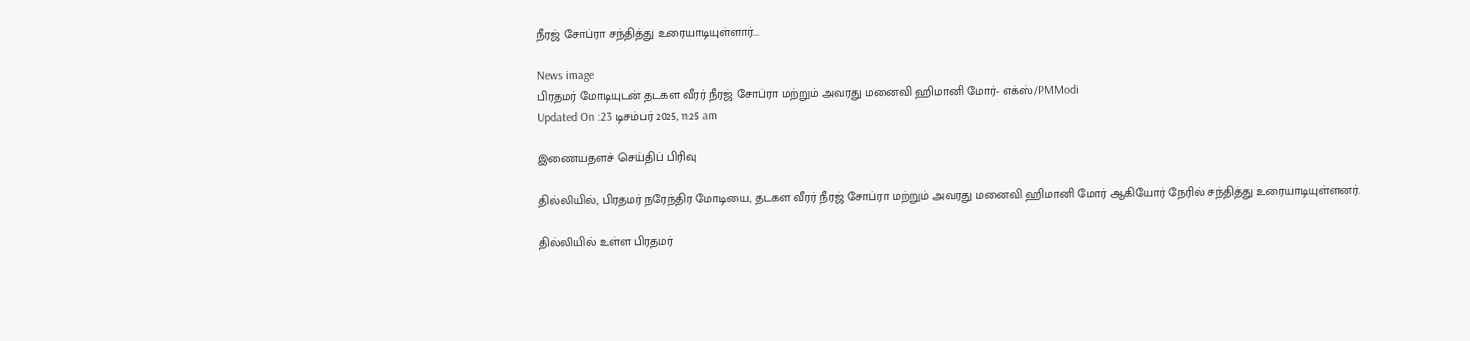நீரஜ் சோப்ரா சந்தித்து உரையாடியுள்ளார்...

News image
பிரதமர் மோடியுடன் தடகள வீரர் நீரஜ் சோப்ரா மற்றும் அவரது மனைவி ஹிமானி மோர்- எக்ஸ்/PMModi
Updated On :23 டிசம்பர் 2025, 11:25 am

இணையதளச் செய்திப் பிரிவு

தில்லியில், பிரதமர் நரேந்திர மோடியை, தடகள வீரர் நீரஜ் சோப்ரா மற்றும் அவரது மனைவி ஹிமானி மோர் ஆகியோர் நேரில் சந்தித்து உரையாடியுள்ளனர்.

தில்லியில் உள்ள பிரதமர்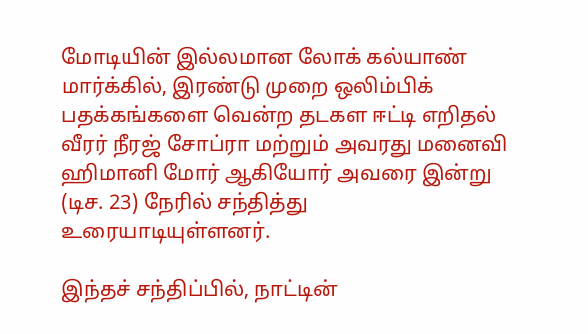மோடியின் இல்லமான லோக் கல்யாண் மார்க்கில், இரண்டு முறை ஒலிம்பிக் பதக்கங்களை வென்ற தடகள ஈட்டி எறிதல் வீரர் நீரஜ் சோப்ரா மற்றும் அவரது மனைவி ஹிமானி மோர் ஆகியோர் அவரை இன்று (டிச. 23) நேரில் சந்தித்து உரையாடியுள்ளனர்.

இந்தச் சந்திப்பில், நாட்டின்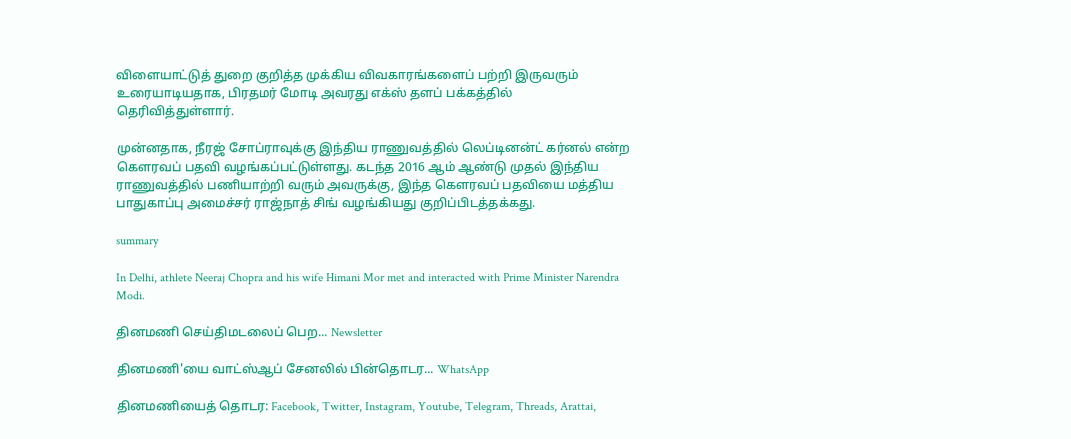விளையாட்டுத் துறை குறித்த முக்கிய விவகாரங்களைப் பற்றி இருவரும் உரையாடியதாக, பிரதமர் மோடி அவரது எக்ஸ் தளப் பக்கத்தில் தெரிவித்துள்ளார்.

முன்னதாக, நீரஜ் சோப்ராவுக்கு இந்திய ராணுவத்தில் லெப்டினன்ட் கர்னல் என்ற கௌரவப் பதவி வழங்கப்பட்டுள்ளது. கடந்த 2016 ஆம் ஆண்டு முதல் இந்திய ராணுவத்தில் பணியாற்றி வரும் அவருக்கு, இந்த கௌரவப் பதவியை மத்திய பாதுகாப்பு அமைச்சர் ராஜ்நாத் சிங் வழங்கியது குறிப்பிடத்தக்கது.

summary

In Delhi, athlete Neeraj Chopra and his wife Himani Mor met and interacted with Prime Minister Narendra Modi.

தினமணி செய்திமடலைப் பெற... Newsletter

தினமணி'யை வாட்ஸ்ஆப் சேனலில் பின்தொடர... WhatsApp

தினமணியைத் தொடர: Facebook, Twitter, Instagram, Youtube, Telegram, Threads, Arattai,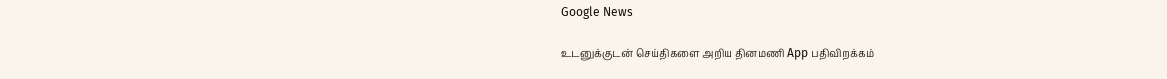Google News

உடனுக்குடன் செய்திகளை அறிய தினமணி App பதிவிறக்கம்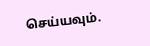செய்யவும்.